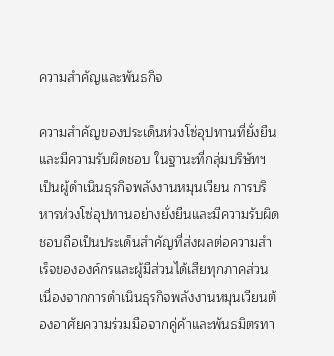ความสำคัญและพันธกิจ

ความสำคัญของประเด็นห่วงโซ่อุปทานที่ยั่งยืนและมีความรับผิดชอบ ในฐานะที่กลุ่มบริษัทฯ เป็นผู้ดำเนินธุรกิจพลังงานหมุนเวียน การบริหารห่วงโซ่อุปทานอย่างยั่งยืนและมีความรับผิดชอบถือเป็นประเด็นสำคัญที่ส่งผลต่อความสำเร็จขององค์กรและผู้มีส่วนได้เสียทุกภาคส่วน เนื่องจากการดำเนินธุรกิจพลังงานหมุนเวียนต้องอาศัยความร่วมมือจากคู่ค้าและพันธมิตรทา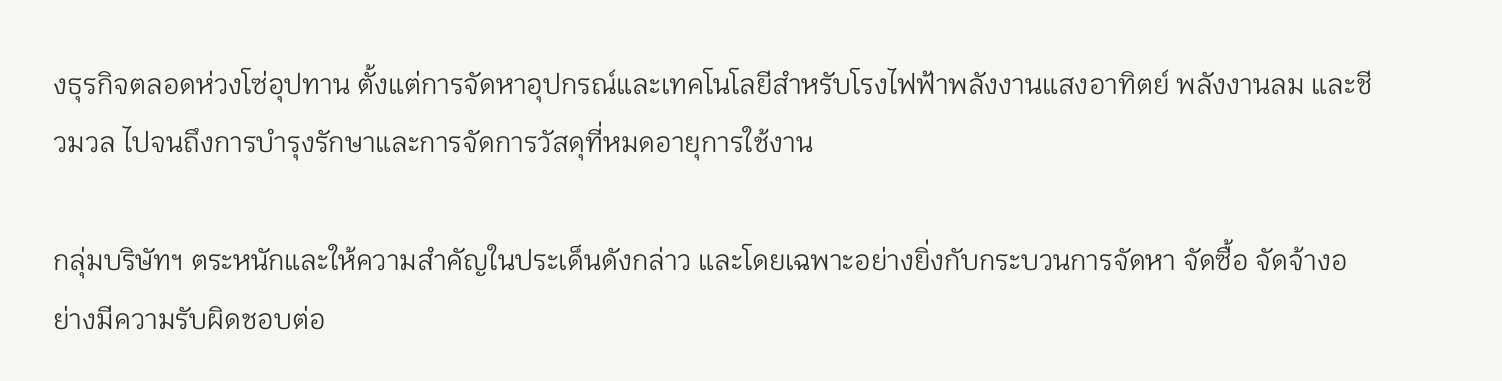งธุรกิจตลอดห่วงโซ่อุปทาน ตั้งแต่การจัดหาอุปกรณ์และเทคโนโลยีสำหรับโรงไฟฟ้าพลังงานแสงอาทิตย์ พลังงานลม และชีวมวล ไปจนถึงการบำรุงรักษาและการจัดการวัสดุที่หมดอายุการใช้งาน

กลุ่มบริษัทฯ ตระหนักและให้ความสำคัญในประเด็นดังกล่าว และโดยเฉพาะอย่างยิ่งกับกระบวนการจัดหา จัดซื้อ จัดจ้างอย่างมีความรับผิดชอบต่อ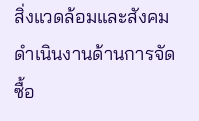สิ่งแวดล้อมและสังคม ดำเนินงานด้านการจัดซื้อ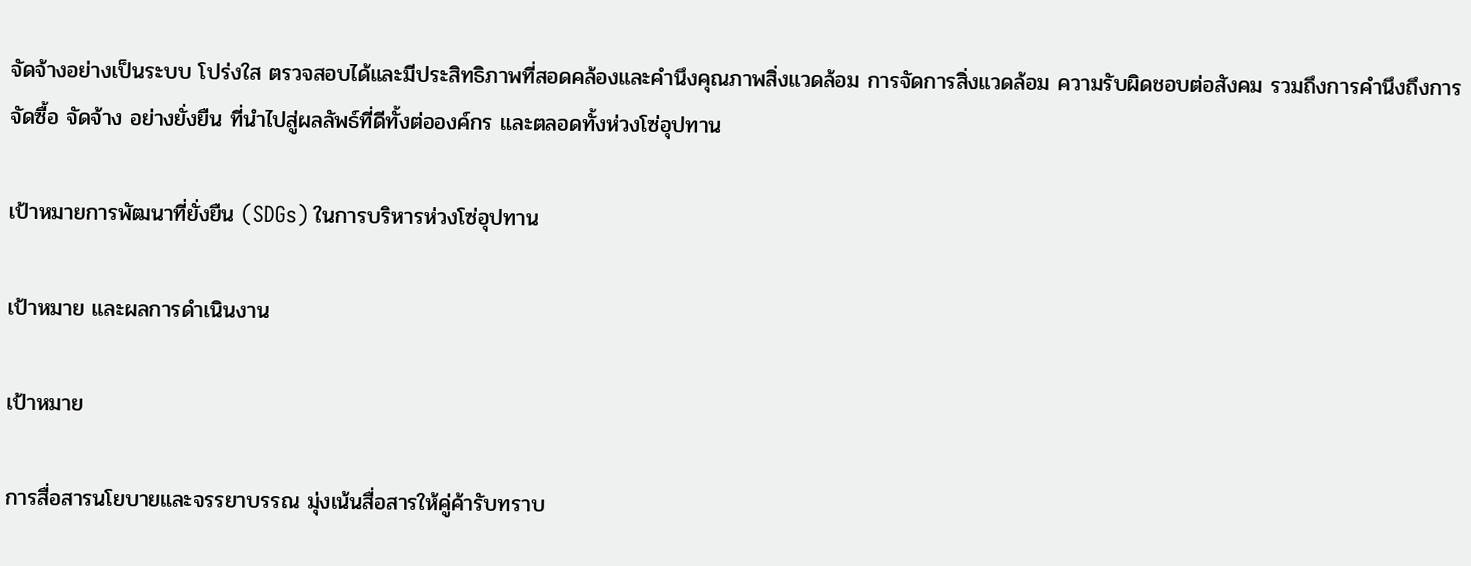จัดจ้างอย่างเป็นระบบ โปร่งใส ตรวจสอบได้และมีประสิทธิภาพที่สอดคล้องและคำนึงคุณภาพสิ่งแวดล้อม การจัดการสิ่งแวดล้อม ความรับผิดชอบต่อสังคม รวมถึงการคำนึงถึงการจัดซื้อ จัดจ้าง อย่างยั่งยืน ที่นำไปสู่ผลลัพธ์ที่ดีทั้งต่อองค์กร และตลอดทั้งห่วงโซ่อุปทาน

เป้าหมายการพัฒนาที่ยั่งยืน (SDGs) ในการบริหารห่วงโซ่อุปทาน

เป้าหมาย และผลการดำเนินงาน

เป้าหมาย

การสื่อสารนโยบายและจรรยาบรรณ มุ่งเน้นสื่อสารให้คู่ค้ารับทราบ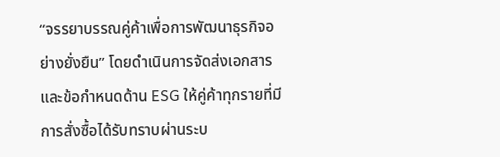“จรรยาบรรณคู่ค้าเพื่อการพัฒนาธุรกิจอย่างยั่งยืน” โดยดำเนินการจัดส่งเอกสารและข้อกำหนดด้าน ESG ให้คู่ค้าทุกรายที่มีการสั่งซื้อได้รับทราบผ่านระบ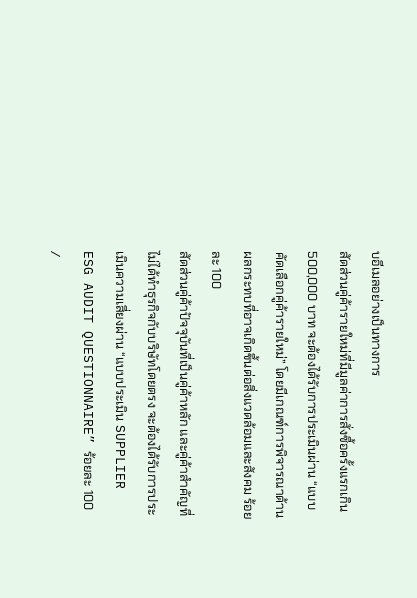บอีเมลอย่างเป็นทางการ
สัดส่วนคู่ค้ารายใหม่ที่มีมูลค่าการสั่งซื้อครั้งแรกเกิน 500,000 บาท จะต้องได้รับการประเมินผ่าน “แบบคัดเลือกคู่ค้ารายใหม่” โดยมีเกณฑ์การพิจารณาด้านผลกระทบที่อาจเกิดขึ้นต่อสิ่งแวดล้อมและสังคม ร้อยละ 100
สัดส่วนคู่ค้าปัจจุบันที่เป็นคู่ค้าหลัก และคู่ค้าสำคัญที่ไม่ได้ทำธุรกิจกับบริษัทโดยตรง จะต้องได้รับการประเมินความเสี่ยงผ่าน “แบบประเมิน SUPPLIER ESG AUDIT QUESTIONNAIRE” ร้อยละ 100
/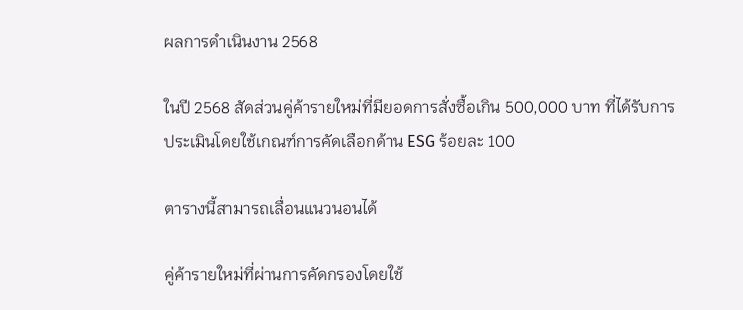ผลการดำเนินงาน 2568

ในปี 2568 สัดส่วนคู่ค้ารายใหม่ที่มียอดการสั่งซื้อเกิน 500,000 บาท ที่ได้รับการประเมินโดยใช้เกณฑ์การคัดเลือกด้าน ESG ร้อยละ 100

ตารางนี้สามารถเลื่อนแนวนอนได้

คู่ค้ารายใหม่ที่ผ่านการคัดกรองโดยใช้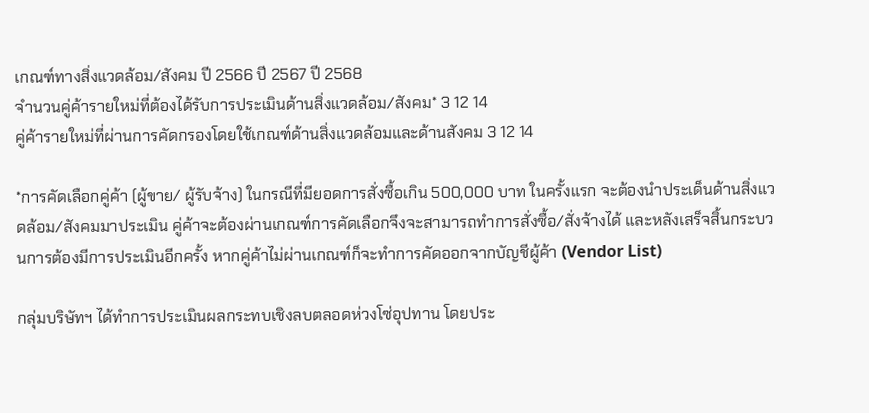เกณฑ์ทางสิ่งแวดล้อม/สังคม ปี 2566 ปี 2567 ปี 2568
จำนวนคู่ค้ารายใหม่ที่ต้องได้รับการประเมินด้านสิ่งแวดล้อม/สังคม* 3 12 14
คู่ค้ารายใหม่ที่ผ่านการคัดกรองโดยใช้เกณฑ์ด้านสิ่งแวดล้อมและด้านสังคม 3 12 14

*การคัดเลือกคู่ค้า (ผู้ขาย/ ผู้รับจ้าง) ในกรณีที่มียอดการสั่งซื้อเกิน 500,000 บาท ในครั้งแรก จะต้องนำประเด็นด้านสิ่งแวดล้อม/สังคมมาประเมิน คู่ค้าจะต้องผ่านเกณฑ์การคัดเลือกจึงจะสามารถทำการสั่งซื้อ/สั่งจ้างได้ และหลังเสร็จสิ้นกระบวนการต้องมีการประเมินอีกครั้ง หากคู่ค้าไม่ผ่านเกณฑ์ก็จะทำการคัดออกจากบัญชีผู้ค้า (Vendor List)

กลุ่มบริษัทฯ ได้ทำการประเมินผลกระทบเชิงลบตลอดห่วงโซ่อุปทาน โดยประ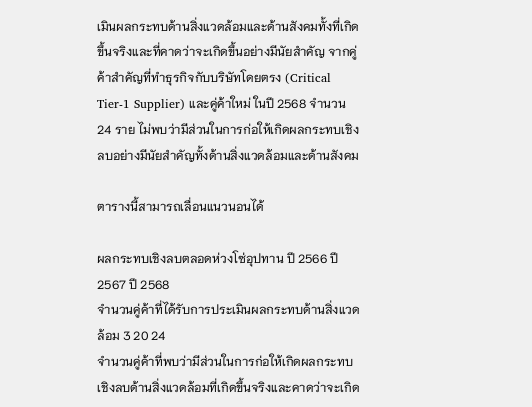เมินผลกระทบด้านสิ่งแวดล้อมและด้านสังคมทั้งที่เกิดขึ้นจริงและที่คาดว่าจะเกิดขึ้นอย่างมีนัยสำคัญ จากคู่ค้าสำคัญที่ทำธุรกิจกับบริษัทโดยตรง (Critical Tier-1 Supplier) และคู่ค้าใหม่ ในปี 2568 จำนวน 24 ราย ไม่พบว่ามีส่วนในการก่อให้เกิดผลกระทบเชิงลบอย่างมีนัยสำคัญทั้งด้านสิ่งแวดล้อมและด้านสังคม

ตารางนี้สามารถเลื่อนแนวนอนได้

ผลกระทบเชิงลบตลอดห่วงโซ่อุปทาน ปี 2566 ปี 2567 ปี 2568
จำนวนคู่ค้าที่ได้รับการประเมินผลกระทบด้านสิ่งแวดล้อม 3 20 24
จำนวนคู่ค้าที่พบว่ามีส่วนในการก่อให้เกิดผลกระทบเชิงลบด้านสิ่งแวดล้อมที่เกิดขึ้นจริงและคาดว่าจะเกิด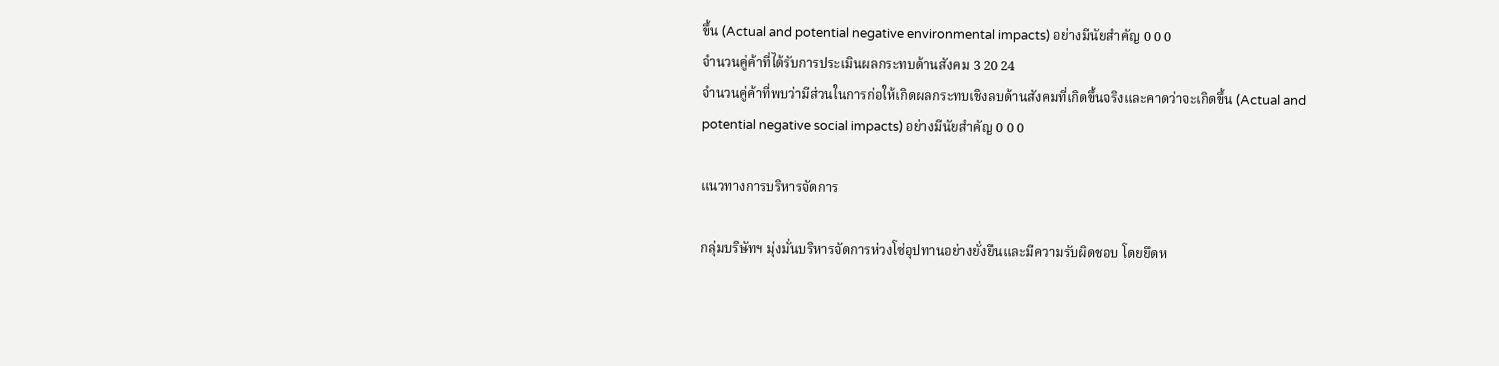ขึ้น (Actual and potential negative environmental impacts) อย่างมีนัยสำคัญ 0 0 0
จำนวนคู่ค้าที่ได้รับการประเมินผลกระทบด้านสังคม 3 20 24
จำนวนคู่ค้าที่พบว่ามีส่วนในการก่อให้เกิดผลกระทบเชิงลบด้านสังคมที่เกิดขึ้นจริงและคาดว่าจะเกิดขึ้น (Actual and potential negative social impacts) อย่างมีนัยสำคัญ 0 0 0

แนวทางการบริหารจัดการ

กลุ่มบริษัทฯ มุ่งมั่นบริหารจัดการห่วงโซ่อุปทานอย่างยั่งยืนและมีความรับผิดชอบ โดยยึดห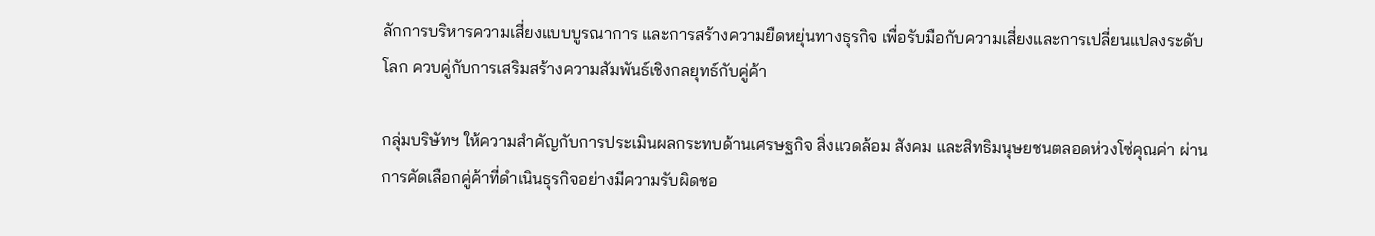ลักการบริหารความเสี่ยงแบบบูรณาการ และการสร้างความยืดหยุ่นทางธุรกิจ เพื่อรับมือกับความเสี่ยงและการเปลี่ยนแปลงระดับโลก ควบคู่กับการเสริมสร้างความสัมพันธ์เชิงกลยุทธ์กับคู่ค้า

กลุ่มบริษัทฯ ให้ความสำคัญกับการประเมินผลกระทบด้านเศรษฐกิจ สิ่งแวดล้อม สังคม และสิทธิมนุษยชนตลอดห่วงโซ่คุณค่า ผ่านการคัดเลือกคู่ค้าที่ดำเนินธุรกิจอย่างมีความรับผิดชอ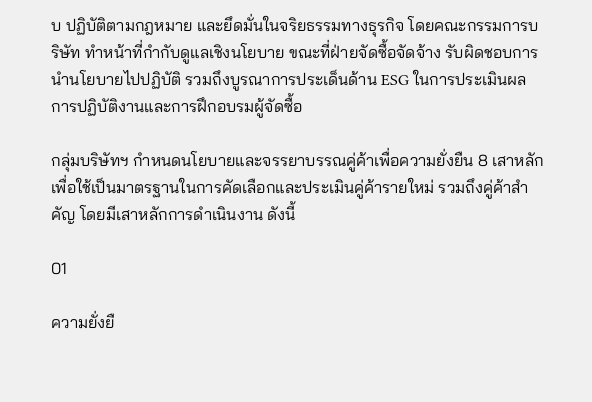บ ปฏิบัติตามกฎหมาย และยึดมั่นในจริยธรรมทางธุรกิจ โดยคณะกรรมการบริษัท ทำหน้าที่กำกับดูแลเชิงนโยบาย ขณะที่ฝ่ายจัดซื้อจัดจ้าง รับผิดชอบการนำนโยบายไปปฏิบัติ รวมถึงบูรณาการประเด็นด้าน ESG ในการประเมินผลการปฏิบัติงานและการฝึกอบรมผู้จัดซื้อ

กลุ่มบริษัทฯ กำหนดนโยบายและจรรยาบรรณคู่ค้าเพื่อความยั่งยืน 8 เสาหลัก เพื่อใช้เป็นมาตรฐานในการคัดเลือกและประเมินคู่ค้ารายใหม่ รวมถึงคู่ค้าสำคัญ โดยมีเสาหลักการดำเนินงาน ดังนี้

01

ความยั่งยื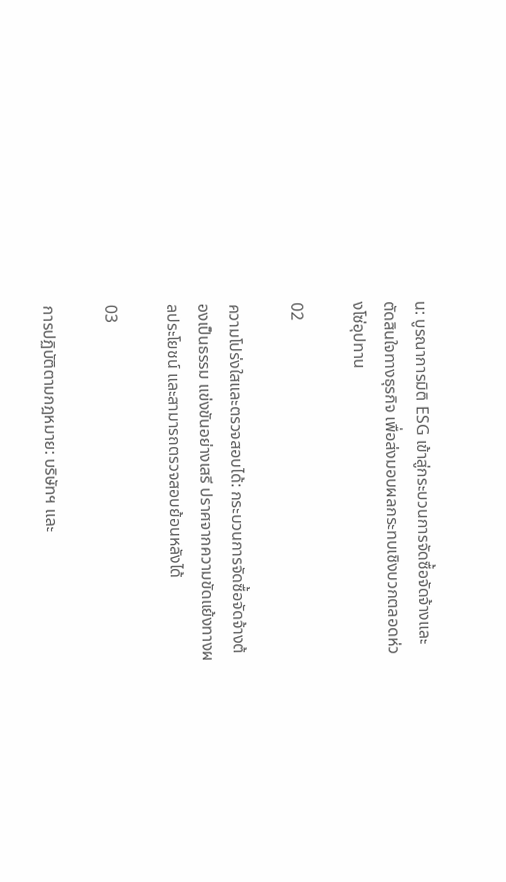น: บูรณาการมิติ ESG เข้าสู่กระบวนการจัดซื้อจัดจ้างและตัดสินใจทางธุรกิจ เพื่อส่งมอบผลกระทบเชิงบวกตลอดห่วงโซ่อุปทาน

02

ความโปร่งใสและตรวจสอบได้: กระบวนการจัดซื้อจัดจ้างต้องเป็นธรรม แข่งขันอย่างเสรี ปราศจากความขัดแย้งทางผลประโยชน์ และสามารถตรวจสอบย้อนหลังได้

03

การปฏิบัติตามกฎหมาย: บริษัทฯ และ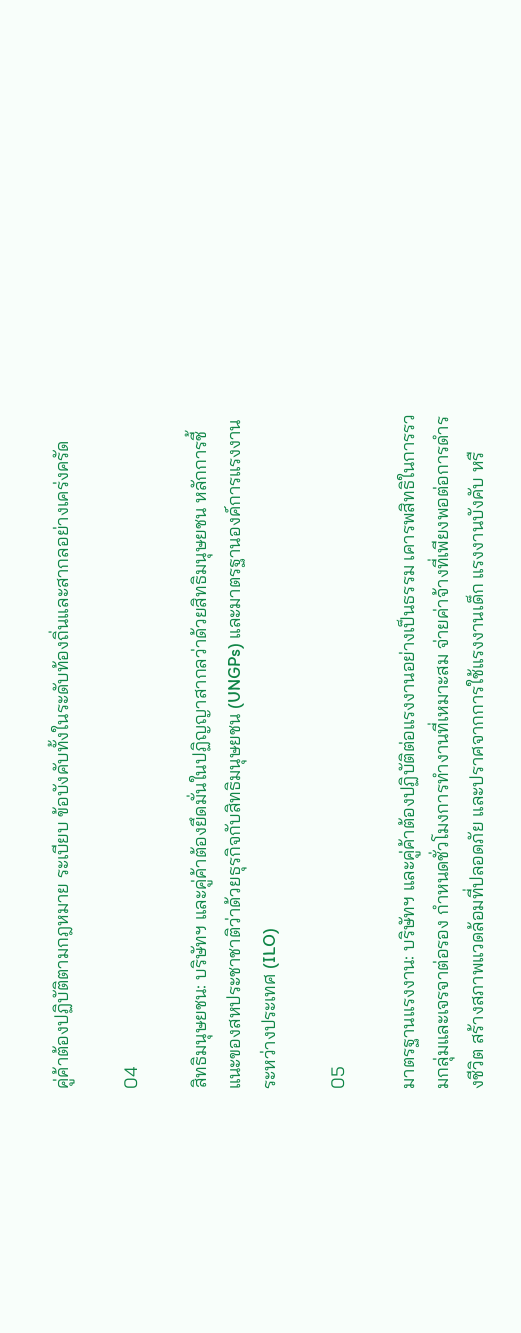คู่ค้าต้องปฏิบัติตามกฎหมาย ระเบียบ ข้อบังคับทั้งในระดับท้องถิ่นและสากลอย่างเคร่งครัด

04

สิทธิมนุษยชน: บริษัทฯ และคู่ค้าต้องยึดมั่นในปฏิญญาสากลว่าด้วยสิทธิมนุษยชน หลักการชี้แนะของสหประชาชาติว่าด้วยธุรกิจกับสิทธิมนุษยชน (UNGPs) และมาตรฐานองค์การแรงงานระหว่างประเทศ (ILO)

05

มาตรฐานแรงงาน: บริษัทฯ และคู่ค้าต้องปฏิบัติต่อแรงงานอย่างเป็นธรรม เคารพสิทธิในการรวมกลุ่มและเจรจาต่อรอง กำหนดชั่วโมงการทำงานที่เหมาะสม จ่ายค่าจ้างที่เพียงพอต่อการดำรงชีวิต สร้างสภาพแวดล้อมที่ปลอดภัย และปราศจากการใช้แรงงานเด็ก แรงงานบังคับ หรื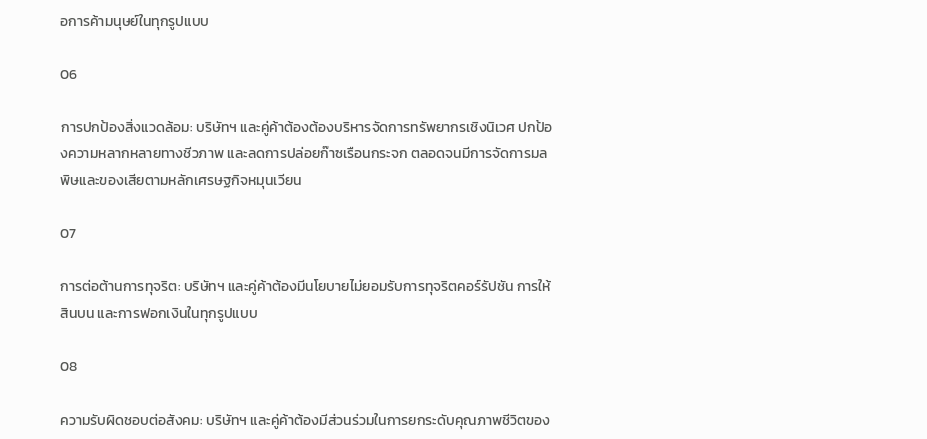อการค้ามนุษย์ในทุกรูปแบบ

06

การปกป้องสิ่งแวดล้อม: บริษัทฯ และคู่ค้าต้องต้องบริหารจัดการทรัพยากรเชิงนิเวศ ปกป้องความหลากหลายทางชีวภาพ และลดการปล่อยก๊าซเรือนกระจก ตลอดจนมีการจัดการมลพิษและของเสียตามหลักเศรษฐกิจหมุนเวียน

07

การต่อต้านการทุจริต: บริษัทฯ และคู่ค้าต้องมีนโยบายไม่ยอมรับการทุจริตคอร์รัปชัน การให้สินบน และการฟอกเงินในทุกรูปแบบ

08

ความรับผิดชอบต่อสังคม: บริษัทฯ และคู่ค้าต้องมีส่วนร่วมในการยกระดับคุณภาพชีวิตของ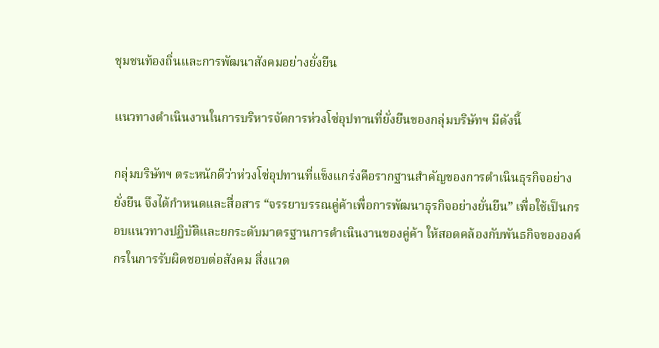ชุมชนท้องถิ่นและการพัฒนาสังคมอย่างยั่งยืน

แนวทางดำเนินงานในการบริหารจัดการห่วงโซ่อุปทานที่ยั่งยืนของกลุ่มบริษัทฯ มีดังนี้

กลุ่มบริษัทฯ ตระหนักดีว่าห่วงโซ่อุปทานที่แข็งแกร่งคือรากฐานสำคัญของการดำเนินธุรกิจอย่างยั่งยืน จึงได้กำหนดและสื่อสาร “จรรยาบรรณคู่ค้าเพื่อการพัฒนาธุรกิจอย่างยั่นยืน” เพื่อใช้เป็นกรอบแนวทางปฏิบัติและยกระดับมาตรฐานการดำเนินงานของคู่ค้า ให้สอดคล้องกับพันธกิจขององค์กรในการรับผิดชอบต่อสังคม สิ่งแวด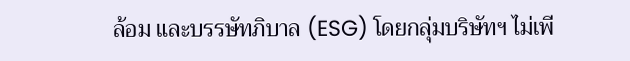ล้อม และบรรษัทภิบาล (ESG) โดยกลุ่มบริษัทฯ ไม่เพี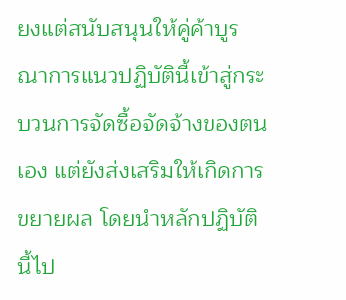ยงแต่สนับสนุนให้คู่ค้าบูรณาการแนวปฏิบัตินี้เข้าสู่กระบวนการจัดซื้อจัดจ้างของตนเอง แต่ยังส่งเสริมให้เกิดการขยายผล โดยนำหลักปฏิบัตินี้ไป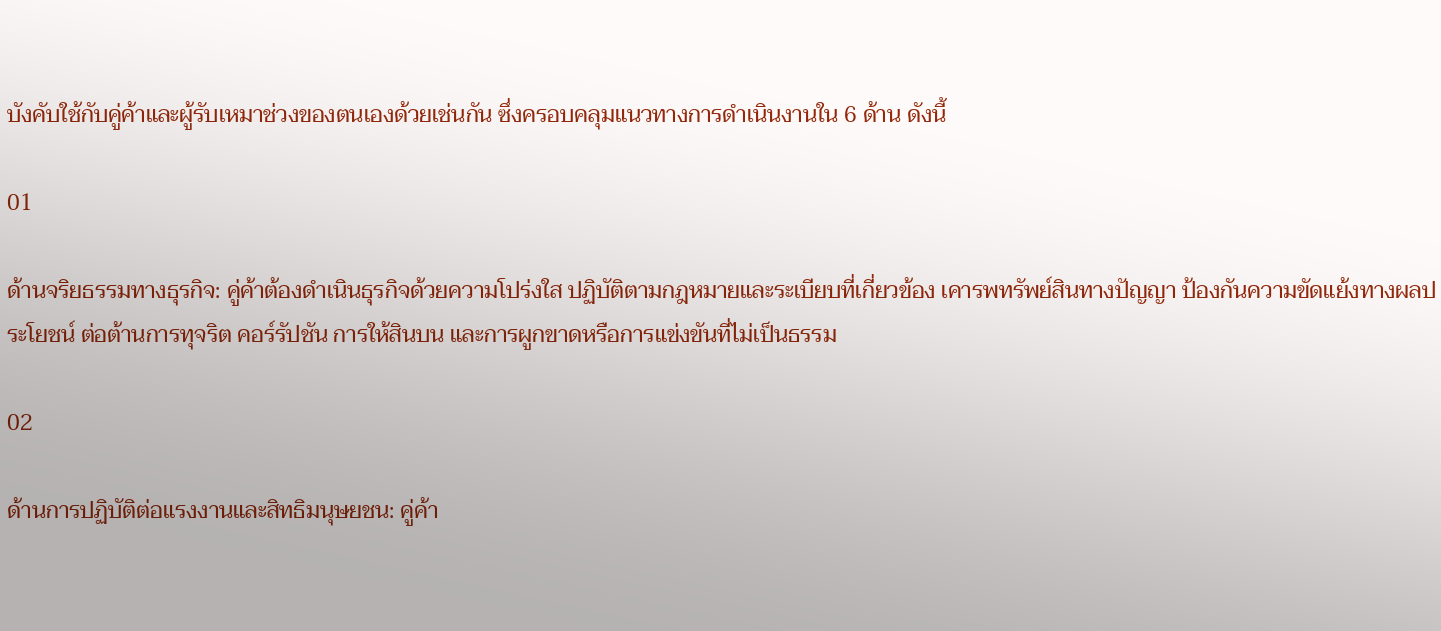บังคับใช้กับคู่ค้าและผู้รับเหมาช่วงของตนเองด้วยเช่นกัน ซึ่งครอบคลุมแนวทางการดำเนินงานใน 6 ด้าน ดังนี้

01

ด้านจริยธรรมทางธุรกิจ: คู่ค้าต้องดำเนินธุรกิจด้วยความโปร่งใส ปฏิบัติตามกฎหมายและระเบียบที่เกี่ยวข้อง เคารพทรัพย์สินทางปัญญา ป้องกันความขัดแย้งทางผลประโยชน์ ต่อต้านการทุจริต คอร์รัปชัน การให้สินบน และการผูกขาดหรือการแข่งขันที่ไม่เป็นธรรม

02

ด้านการปฏิบัติต่อแรงงานและสิทธิมนุษยชน: คู่ค้า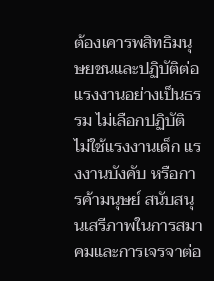ต้องเคารพสิทธิมนุษยชนและปฏิบัติต่อแรงงานอย่างเป็นธรรม ไม่เลือกปฏิบัติ ไม่ใช้แรงงานเด็ก แรงงานบังคับ หรือการค้ามนุษย์ สนับสนุนเสรีภาพในการสมาคมและการเจรจาต่อ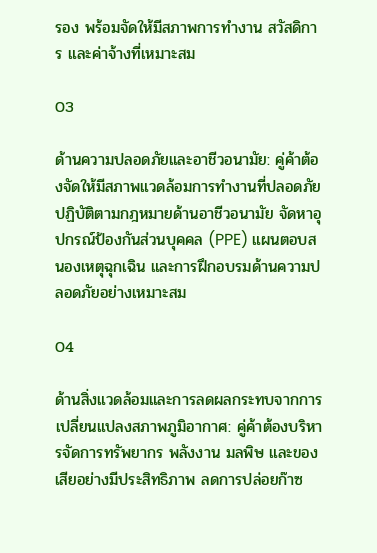รอง พร้อมจัดให้มีสภาพการทำงาน สวัสดิการ และค่าจ้างที่เหมาะสม

03

ด้านความปลอดภัยและอาชีวอนามัย: คู่ค้าต้องจัดให้มีสภาพแวดล้อมการทำงานที่ปลอดภัย ปฏิบัติตามกฎหมายด้านอาชีวอนามัย จัดหาอุปกรณ์ป้องกันส่วนบุคคล (PPE) แผนตอบสนองเหตุฉุกเฉิน และการฝึกอบรมด้านความปลอดภัยอย่างเหมาะสม

04

ด้านสิ่งแวดล้อมและการลดผลกระทบจากการเปลี่ยนแปลงสภาพภูมิอากาศ: คู่ค้าต้องบริหารจัดการทรัพยากร พลังงาน มลพิษ และของเสียอย่างมีประสิทธิภาพ ลดการปล่อยก๊าซ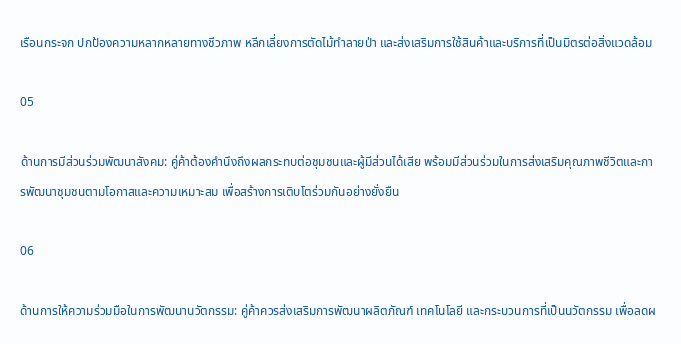เรือนกระจก ปกป้องความหลากหลายทางชีวภาพ หลีกเลี่ยงการตัดไม้ทำลายป่า และส่งเสริมการใช้สินค้าและบริการที่เป็นมิตรต่อสิ่งแวดล้อม

05

ด้านการมีส่วนร่วมพัฒนาสังคม: คู่ค้าต้องคำนึงถึงผลกระทบต่อชุมชนและผู้มีส่วนได้เสีย พร้อมมีส่วนร่วมในการส่งเสริมคุณภาพชีวิตและการพัฒนาชุมชนตามโอกาสและความเหมาะสม เพื่อสร้างการเติบโตร่วมกันอย่างยั่งยืน

06

ด้านการให้ความร่วมมือในการพัฒนานวัตกรรม: คู่ค้าควรส่งเสริมการพัฒนาผลิตภัณฑ์ เทคโนโลยี และกระบวนการที่เป็นนวัตกรรม เพื่อลดผ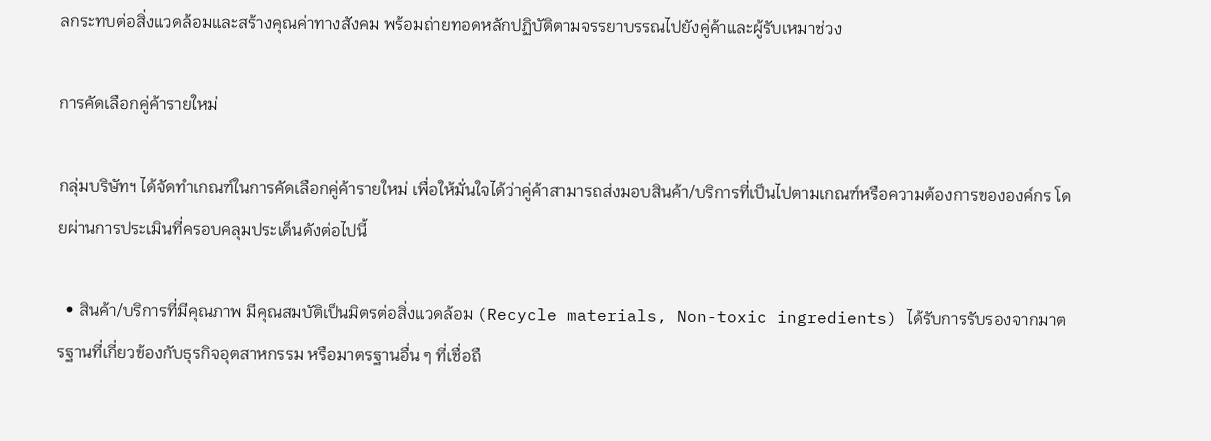ลกระทบต่อสิ่งแวดล้อมและสร้างคุณค่าทางสังคม พร้อมถ่ายทอดหลักปฏิบัติตามจรรยาบรรณไปยังคู่ค้าและผู้รับเหมาช่วง

การคัดเลือกคู่ค้ารายใหม่

กลุ่มบริษัทฯ ได้จัดทำเกณฑ์ในการคัดเลือกคู่ค้ารายใหม่ เพื่อให้มั่นใจได้ว่าคู่ค้าสามารถส่งมอบสินค้า/บริการที่เป็นไปตามเกณฑ์หรือความต้องการขององค์กร โดยผ่านการประเมินที่ครอบคลุมประเด็นดังต่อไปนี้

  • สินค้า/บริการที่มีคุณภาพ มีคุณสมบัติเป็นมิตรต่อสิ่งแวดล้อม (Recycle materials, Non-toxic ingredients) ได้รับการรับรองจากมาตรฐานที่เกี่ยวข้องกับธุรกิจอุตสาหกรรม หรือมาตรฐานอื่น ๆ ที่เชื่อถื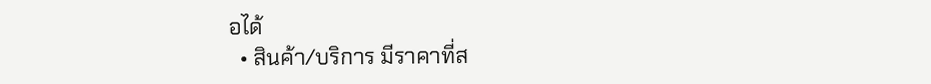อได้
  • สินค้า/บริการ มีราคาที่ส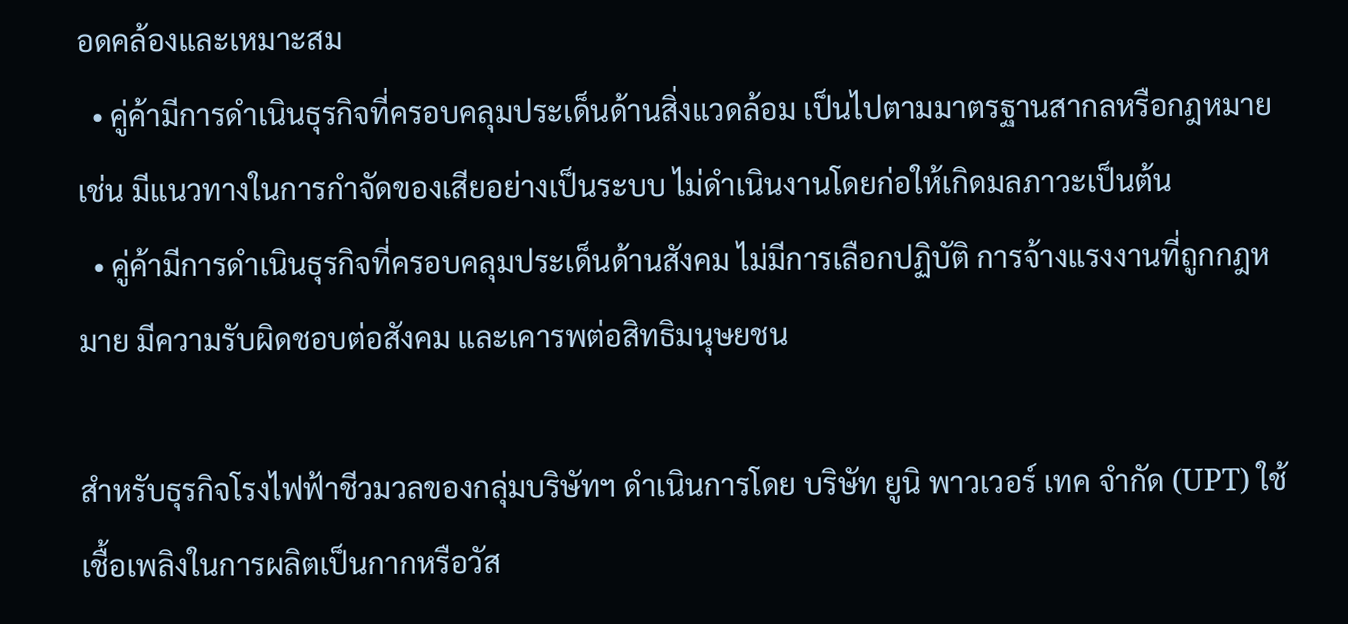อดคล้องและเหมาะสม
  • คู่ค้ามีการดำเนินธุรกิจที่ครอบคลุมประเด็นด้านสิ่งแวดล้อม เป็นไปตามมาตรฐานสากลหรือกฎหมาย เช่น มีแนวทางในการกำจัดของเสียอย่างเป็นระบบ ไม่ดำเนินงานโดยก่อให้เกิดมลภาวะเป็นต้น
  • คู่ค้ามีการดำเนินธุรกิจที่ครอบคลุมประเด็นด้านสังคม ไม่มีการเลือกปฏิบัติ การจ้างแรงงานที่ถูกกฎหมาย มีความรับผิดชอบต่อสังคม และเคารพต่อสิทธิมนุษยชน

สำหรับธุรกิจโรงไฟฟ้าชีวมวลของกลุ่มบริษัทฯ ดำเนินการโดย บริษัท ยูนิ พาวเวอร์ เทค จํากัด (UPT) ใช้เชื้อเพลิงในการผลิตเป็นกากหรือวัส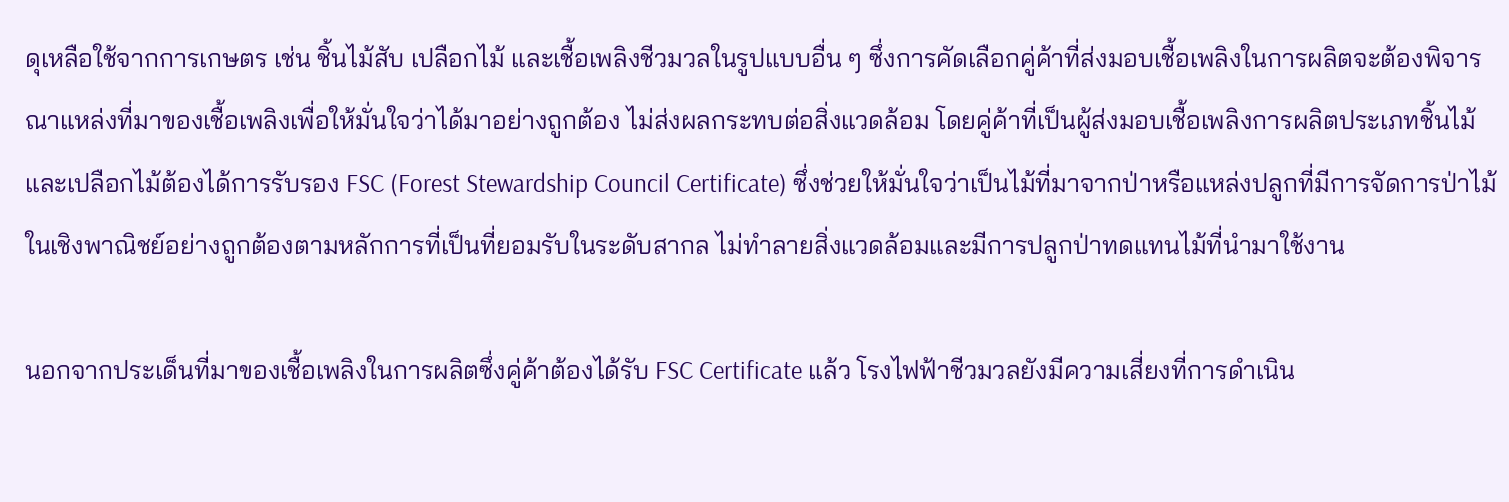ดุเหลือใช้จากการเกษตร เช่น ชิ้นไม้สับ เปลือกไม้ และเชื้อเพลิงชีวมวลในรูปแบบอื่น ๆ ซึ่งการคัดเลือกคู่ค้าที่ส่งมอบเชื้อเพลิงในการผลิตจะต้องพิจารณาแหล่งที่มาของเชื้อเพลิงเพื่อให้มั่นใจว่าได้มาอย่างถูกต้อง ไม่ส่งผลกระทบต่อสิ่งแวดล้อม โดยคู่ค้าที่เป็นผู้ส่งมอบเชื้อเพลิงการผลิตประเภทชิ้นไม้และเปลือกไม้ต้องได้การรับรอง FSC (Forest Stewardship Council Certificate) ซึ่งช่วยให้มั่นใจว่าเป็นไม้ที่มาจากป่าหรือแหล่งปลูกที่มีการจัดการป่าไม้ในเชิงพาณิชย์อย่างถูกต้องตามหลักการที่เป็นที่ยอมรับในระดับสากล ไม่ทำลายสิ่งแวดล้อมและมีการปลูกป่าทดแทนไม้ที่นำมาใช้งาน

นอกจากประเด็นที่มาของเชื้อเพลิงในการผลิตซึ่งคู่ค้าต้องได้รับ FSC Certificate แล้ว โรงไฟฟ้าชีวมวลยังมีความเสี่ยงที่การดำเนิน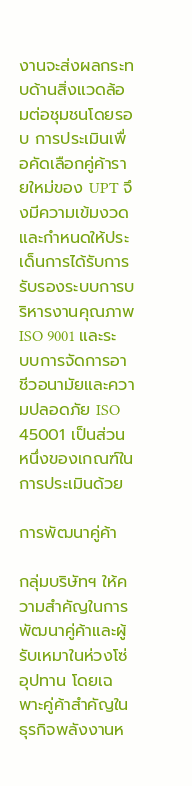งานจะส่งผลกระทบด้านสิ่งแวดล้อมต่อชุมชนโดยรอบ การประเมินเพื่อคัดเลือกคู่ค้ารายใหม่ของ UPT จึงมีความเข้มงวด และกำหนดให้ประเด็นการได้รับการรับรองระบบการบริหารงานคุณภาพ ISO 9001 และระบบการจัดการอาชีวอนามัยและความปลอดภัย ISO 45001 เป็นส่วนหนึ่งของเกณฑ์ในการประเมินด้วย

การพัฒนาคู่ค้า

กลุ่มบริษัทฯ ให้ความสำคัญในการพัฒนาคู่ค้าและผู้รับเหมาในห่วงโซ่อุปทาน โดยเฉพาะคู่ค้าสำคัญในธุรกิจพลังงานห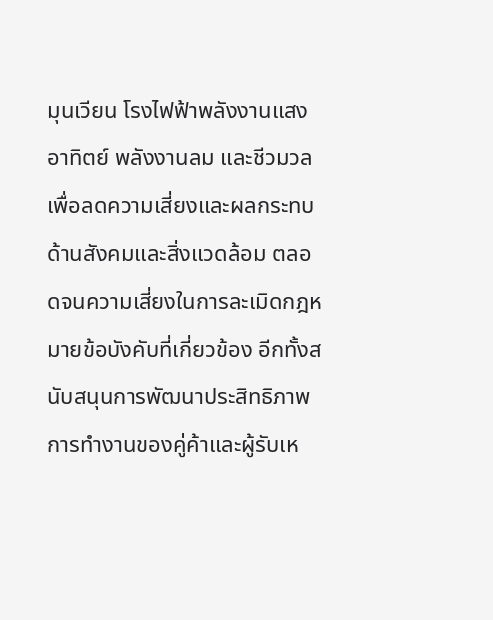มุนเวียน โรงไฟฟ้าพลังงานแสงอาทิตย์ พลังงานลม และชีวมวล เพื่อลดความเสี่ยงและผลกระทบด้านสังคมและสิ่งแวดล้อม ตลอดจนความเสี่ยงในการละเมิดกฎหมายข้อบังคับที่เกี่ยวข้อง อีกทั้งสนับสนุนการพัฒนาประสิทธิภาพการทำงานของคู่ค้าและผู้รับเห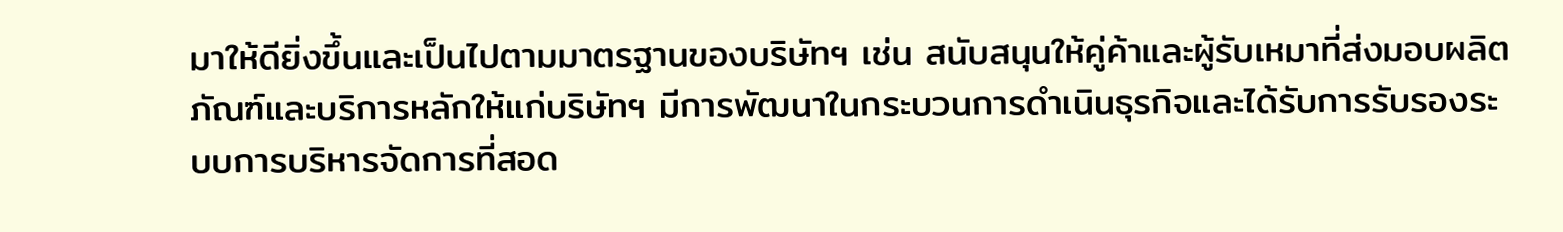มาให้ดียิ่งขึ้นและเป็นไปตามมาตรฐานของบริษัทฯ เช่น สนับสนุนให้คู่ค้าและผู้รับเหมาที่ส่งมอบผลิตภัณฑ์และบริการหลักให้แก่บริษัทฯ มีการพัฒนาในกระบวนการดำเนินธุรกิจและได้รับการรับรองระบบการบริหารจัดการที่สอด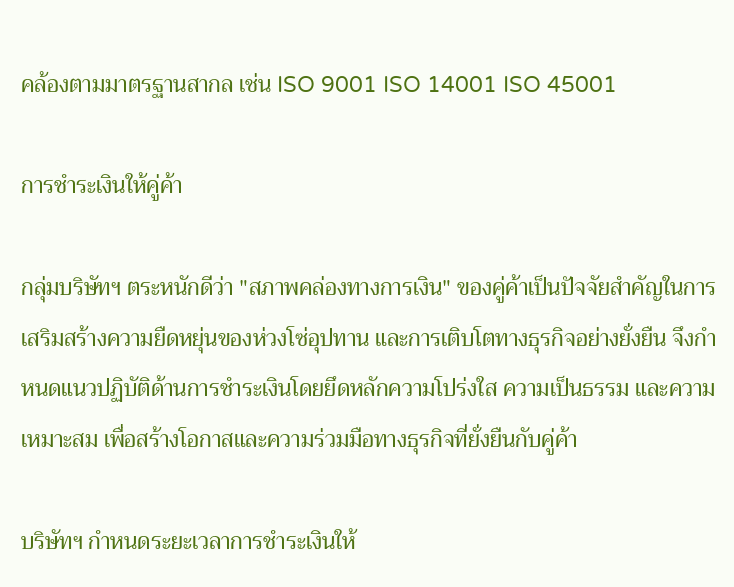คล้องตามมาตรฐานสากล เช่น ISO 9001 ISO 14001 ISO 45001

การชำระเงินให้คู่ค้า

กลุ่มบริษัทฯ ตระหนักดีว่า "สภาพคล่องทางการเงิน" ของคู่ค้าเป็นปัจจัยสำคัญในการเสริมสร้างความยืดหยุ่นของห่วงโซ่อุปทาน และการเติบโตทางธุรกิจอย่างยั่งยืน จึงกำหนดแนวปฏิบัติด้านการชำระเงินโดยยึดหลักความโปร่งใส ความเป็นธรรม และความเหมาะสม เพื่อสร้างโอกาสและความร่วมมือทางธุรกิจที่ยั่งยืนกับคู่ค้า

บริษัทฯ กำหนดระยะเวลาการชำระเงินให้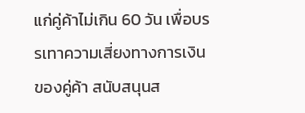แก่คู่ค้าไม่เกิน 60 วัน เพื่อบรรเทาความเสี่ยงทางการเงินของคู่ค้า สนับสนุนส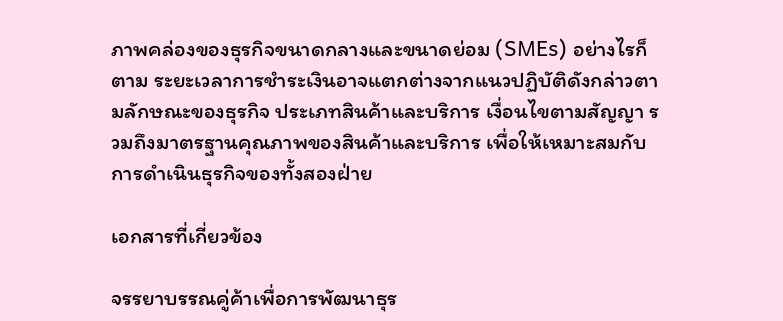ภาพคล่องของธุรกิจขนาดกลางและขนาดย่อม (SMEs) อย่างไรก็ตาม ระยะเวลาการชำระเงินอาจแตกต่างจากแนวปฏิบัติดังกล่าวตามลักษณะของธุรกิจ ประเภทสินค้าและบริการ เงื่อนไขตามสัญญา รวมถึงมาตรฐานคุณภาพของสินค้าและบริการ เพื่อให้เหมาะสมกับการดำเนินธุรกิจของทั้งสองฝ่าย

เอกสารที่เกี่ยวข้อง

จรรยาบรรณคู่ค้าเพื่อการพัฒนาธุร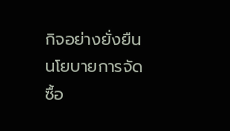กิจอย่างยั่งยืน
นโยบายการจัดซื้อ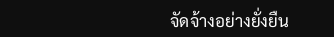จัดจ้างอย่างยั่งยืน